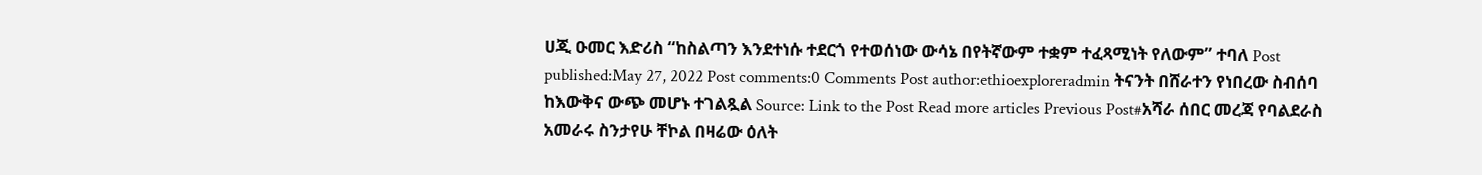ሀጂ ዑመር እድሪስ “ከስልጣን እንደተነሱ ተደርጎ የተወሰነው ውሳኔ በየትኛውም ተቋም ተፈጻሚነት የለውም” ተባለ Post published:May 27, 2022 Post comments:0 Comments Post author:ethioexploreradmin ትናንት በሸራተን የነበረው ስብሰባ ከእውቅና ውጭ መሆኑ ተገልጿል Source: Link to the Post Read more articles Previous Post#አሻራ ሰበር መረጃ የባልደራስ አመራሩ ስንታየሁ ቸኮል በዛሬው ዕለት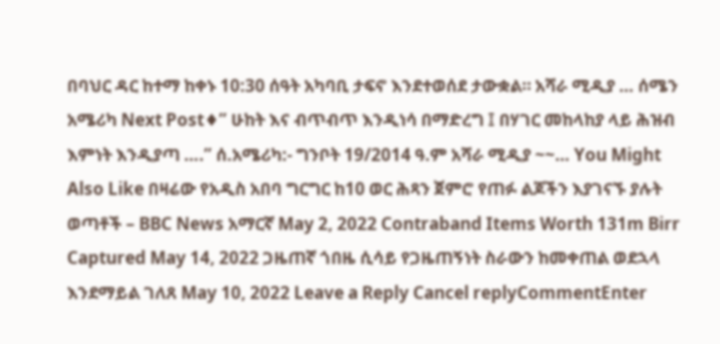በባህር ዳር ከተማ ከቀኑ 10:30 ሰዓት አካባቢ ታፍኖ እንደተወሰደ ታውቋል። አሻራ ሚዲያ … ሰሜን አሜሪካ Next Post♦” ሁከት እና ብጥብጥ እንዲነሳ በማድረግ ፤ በሃገር መከላከያ ላይ ሕዝብ እምነት እንዲያጣ ….” ሰ.አሜሪካ:- ግንቦት 19/2014 ዓ.ም አሻራ ሚዲያ ~~… You Might Also Like በዛሬው የአዲስ አበባ ግርግር ከ10 ወር ሕጻን ጀምሮ የጠፉ ልጆችን እያገናኙ ያሉት ወጣቶች – BBC News አማርኛ May 2, 2022 Contraband Items Worth 131m Birr Captured May 14, 2022 ጋዜጠኛ ጎበዜ ሲሳይ የጋዜጠኝነት ስራውን ከመቀጠል ወደኋላ እንደማይል ገለጸ May 10, 2022 Leave a Reply Cancel replyCommentEnter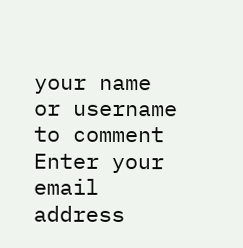your name or username to comment Enter your email address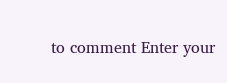to comment Enter your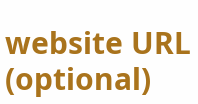website URL (optional)